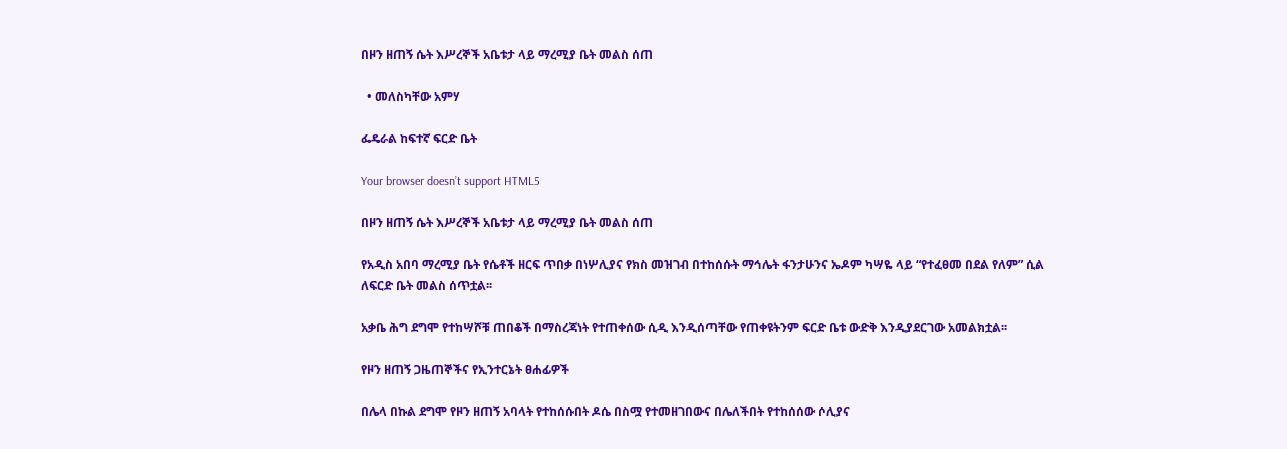በዞን ዘጠኝ ሴት እሥረኞች አቤቱታ ላይ ማረሚያ ቤት መልስ ሰጠ

  • መለስካቸው አምሃ

ፌዴራል ከፍተኛ ፍርድ ቤት

Your browser doesn’t support HTML5

በዞን ዘጠኝ ሴት እሥረኞች አቤቱታ ላይ ማረሚያ ቤት መልስ ሰጠ

የአዲስ አበባ ማረሚያ ቤት የሴቶች ዘርፍ ጥበቃ በነሦሊያና የክስ መዝገብ በተከሰሱት ማኅሌት ፋንታሁንና ኤዶም ካሣዬ ላይ “የተፈፀመ በደል የለም” ሲል ለፍርድ ቤት መልስ ሰጥቷል፡፡

አቃቤ ሕግ ደግሞ የተከሣሾቹ ጠበቆች በማስረጃነት የተጠቀሰው ሲዲ እንዲሰጣቸው የጠቀዩትንም ፍርድ ቤቱ ውድቅ እንዲያደርገው አመልክቷል፡፡

የዞን ዘጠኝ ጋዜጠኞችና የኢንተርኔት ፀሐፊዎች

በሌላ በኩል ደግሞ የዞን ዘጠኝ አባላት የተከሰሱበት ዶሴ በስሟ የተመዘገበውና በሌለችበት የተከሰሰው ሶሊያና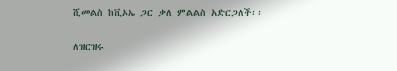ሺመልስ ከቪኦኤ ጋር ቃለ ምልልስ አድርጋለች፡፡

ለዝርዝሩ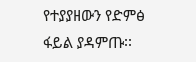የተያያዘውን የድምፅ ፋይል ያዳምጡ፡፡